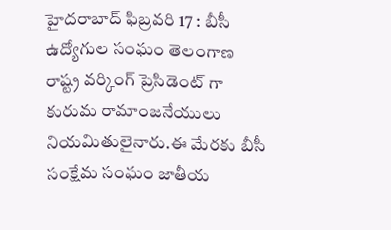హైదరాబాద్ ఫిబ్రవరి 17 : బీసీ ఉద్యోగుల సంఘం తెలంగాణ రాష్ట్ర వర్కింగ్ ప్రెసిడెంట్ గా కురుమ రామాంజనేయులు నియమితులైనారు.ఈ మేరకు బీసీ సంక్షేమ సంఘం జాతీయ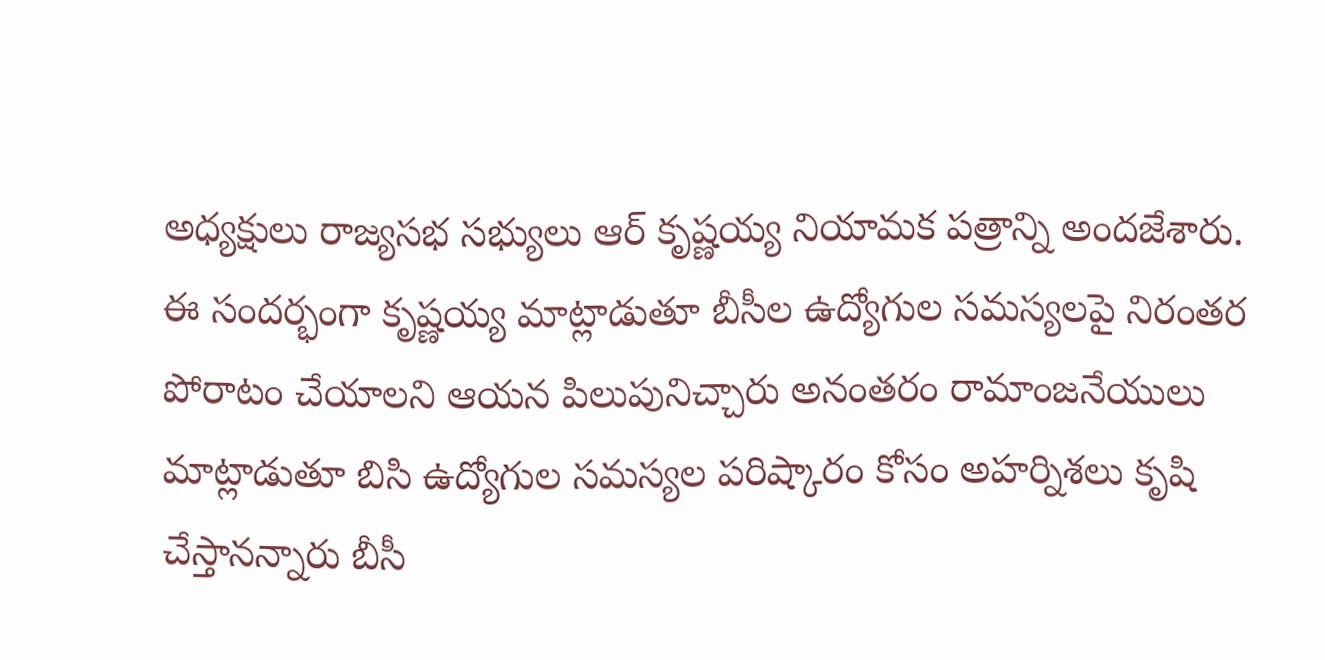అధ్యక్షులు రాజ్యసభ సభ్యులు ఆర్ కృష్ణయ్య నియామక పత్రాన్ని అందజేశారు. ఈ సందర్భంగా కృష్ణయ్య మాట్లాడుతూ బీసీల ఉద్యోగుల సమస్యలపై నిరంతర పోరాటం చేయాలని ఆయన పిలుపునిచ్చారు అనంతరం రామాంజనేయులు మాట్లాడుతూ బిసి ఉద్యోగుల సమస్యల పరిష్కారం కోసం అహర్నిశలు కృషి చేస్తానన్నారు బీసీ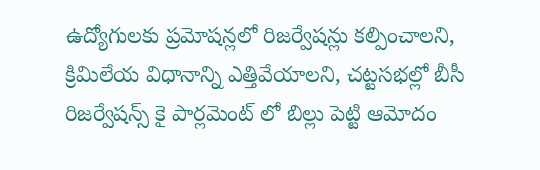ఉద్యోగులకు ప్రమోషన్లలో రిజర్వేషన్లు కల్పించాలని, క్రిమిలేయ విధానాన్ని ఎత్తివేయాలని, చట్టసభల్లో బీసీ రిజర్వేషన్స్ కై పార్లమెంట్ లో బిల్లు పెట్టి ఆమోదం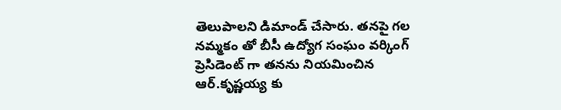తెలుపాలని డిమాండ్ చేసారు. తనపై గల నమ్మకం తో బీసీ ఉద్యోగ సంఘం వర్కింగ్ ప్రెసిడెంట్ గా తనను నియమించిన ఆర్.కృష్ణయ్య కు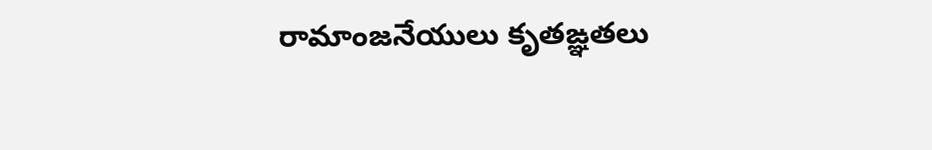రామాంజనేయులు కృతఙ్ఞతలు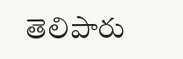తెలిపారు